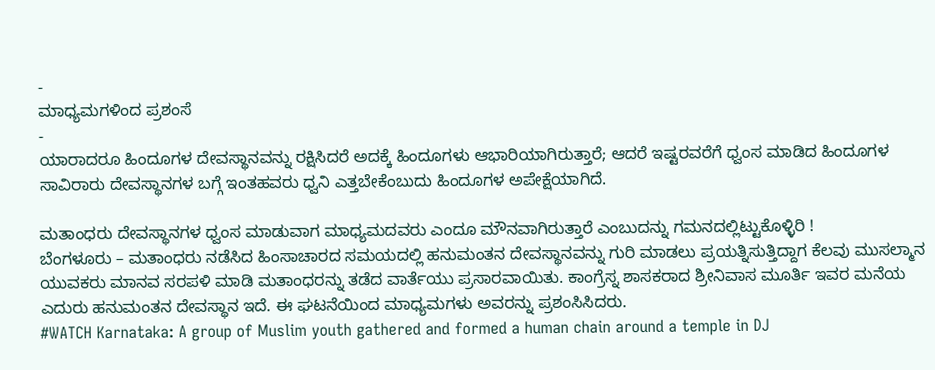-
ಮಾಧ್ಯಮಗಳಿಂದ ಪ್ರಶಂಸೆ
-
ಯಾರಾದರೂ ಹಿಂದೂಗಳ ದೇವಸ್ಥಾನವನ್ನು ರಕ್ಷಿಸಿದರೆ ಅದಕ್ಕೆ ಹಿಂದೂಗಳು ಆಭಾರಿಯಾಗಿರುತ್ತಾರೆ; ಆದರೆ ಇಷ್ಟರವರೆಗೆ ಧ್ವಂಸ ಮಾಡಿದ ಹಿಂದೂಗಳ ಸಾವಿರಾರು ದೇವಸ್ಥಾನಗಳ ಬಗ್ಗೆ ಇಂತಹವರು ಧ್ವನಿ ಎತ್ತಬೇಕೆಂಬುದು ಹಿಂದೂಗಳ ಅಪೇಕ್ಷೆಯಾಗಿದೆ.

ಮತಾಂಧರು ದೇವಸ್ಥಾನಗಳ ಧ್ವಂಸ ಮಾಡುವಾಗ ಮಾಧ್ಯಮದವರು ಎಂದೂ ಮೌನವಾಗಿರುತ್ತಾರೆ ಎಂಬುದನ್ನು ಗಮನದಲ್ಲಿಟ್ಟುಕೊಳ್ಳಿರಿ !
ಬೆಂಗಳೂರು – ಮತಾಂಧರು ನಡೆಸಿದ ಹಿಂಸಾಚಾರದ ಸಮಯದಲ್ಲಿ ಹನುಮಂತನ ದೇವಸ್ಥಾನವನ್ನು ಗುರಿ ಮಾಡಲು ಪ್ರಯತ್ನಿಸುತ್ತಿದ್ದಾಗ ಕೆಲವು ಮುಸಲ್ಮಾನ ಯುವಕರು ಮಾನವ ಸರಪಳಿ ಮಾಡಿ ಮತಾಂಧರನ್ನು ತಡೆದ ವಾರ್ತೆಯು ಪ್ರಸಾರವಾಯಿತು. ಕಾಂಗ್ರೆಸ್ನ ಶಾಸಕರಾದ ಶ್ರೀನಿವಾಸ ಮೂರ್ತಿ ಇವರ ಮನೆಯ ಎದುರು ಹನುಮಂತನ ದೇವಸ್ಥಾನ ಇದೆ. ಈ ಘಟನೆಯಿಂದ ಮಾಧ್ಯಮಗಳು ಅವರನ್ನು ಪ್ರಶಂಸಿಸಿದರು.
#WATCH Karnataka: A group of Muslim youth gathered and formed a human chain around a temple in DJ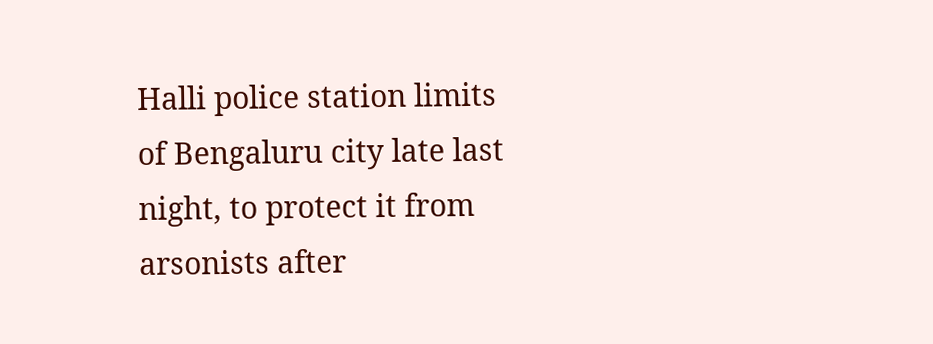Halli police station limits of Bengaluru city late last night, to protect it from arsonists after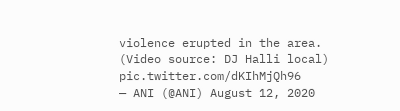violence erupted in the area. (Video source: DJ Halli local) pic.twitter.com/dKIhMjQh96
— ANI (@ANI) August 12, 2020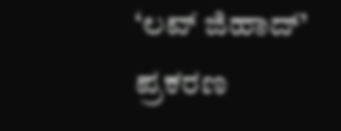‘ಲವ್ ಜಿಹಾದ್’ ಪ್ರಕರಣ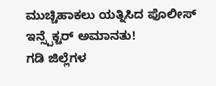ಮುಚ್ಚಿಹಾಕಲು ಯತ್ನಿಸಿದ ಪೊಲೀಸ್ ಇನ್ಸ್ಪೆಕ್ಟರ್ ಅಮಾನತು!
ಗಡಿ ಜಿಲ್ಲೆಗಳ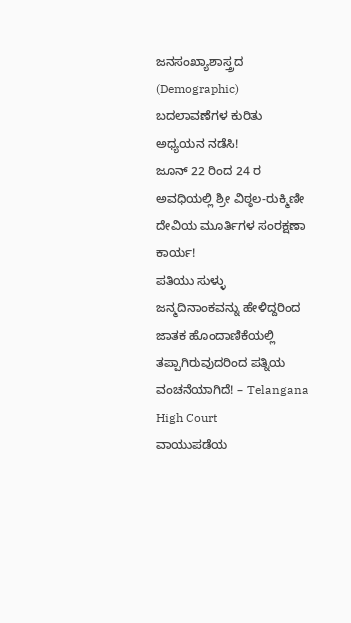ಜನಸಂಖ್ಯಾಶಾಸ್ತ್ರದ (Demographic) ಬದಲಾವಣೆಗಳ ಕುರಿತು ಅಧ್ಯಯನ ನಡೆಸಿ!
ಜೂನ್ 22 ರಿಂದ 24 ರ ಅವಧಿಯಲ್ಲಿ ಶ್ರೀ ವಿಠ್ಠಲ-ರುಕ್ಮಿಣೀ ದೇವಿಯ ಮೂರ್ತಿಗಳ ಸಂರಕ್ಷಣಾ ಕಾರ್ಯ!
ಪತಿಯು ಸುಳ್ಳು ಜನ್ಮದಿನಾಂಕವನ್ನು ಹೇಳಿದ್ದರಿಂದ ಜಾತಕ ಹೊಂದಾಣಿಕೆಯಲ್ಲಿ ತಪ್ಪಾಗಿರುವುದರಿಂದ ಪತ್ನಿಯ ವಂಚನೆಯಾಗಿದೆ! – Telangana High Court
ವಾಯುಪಡೆಯ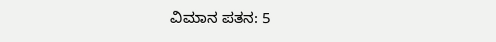ವಿಮಾನ ಪತನ: 5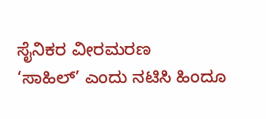ಸೈನಿಕರ ವೀರಮರಣ
‘ಸಾಹಿಲ್’ ಎಂದು ನಟಿಸಿ ಹಿಂದೂ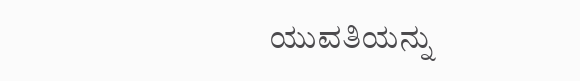ಯುವತಿಯನ್ನು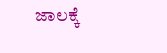ಜಾಲಕ್ಕೆ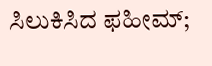ಸಿಲುಕಿಸಿದ ಫಹೀಮ್;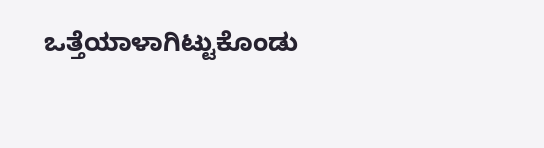ಒತ್ತೆಯಾಳಾಗಿಟ್ಟುಕೊಂಡು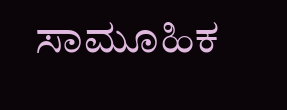ಸಾಮೂಹಿಕ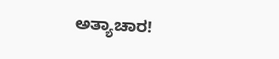ಅತ್ಯಾಚಾರ!